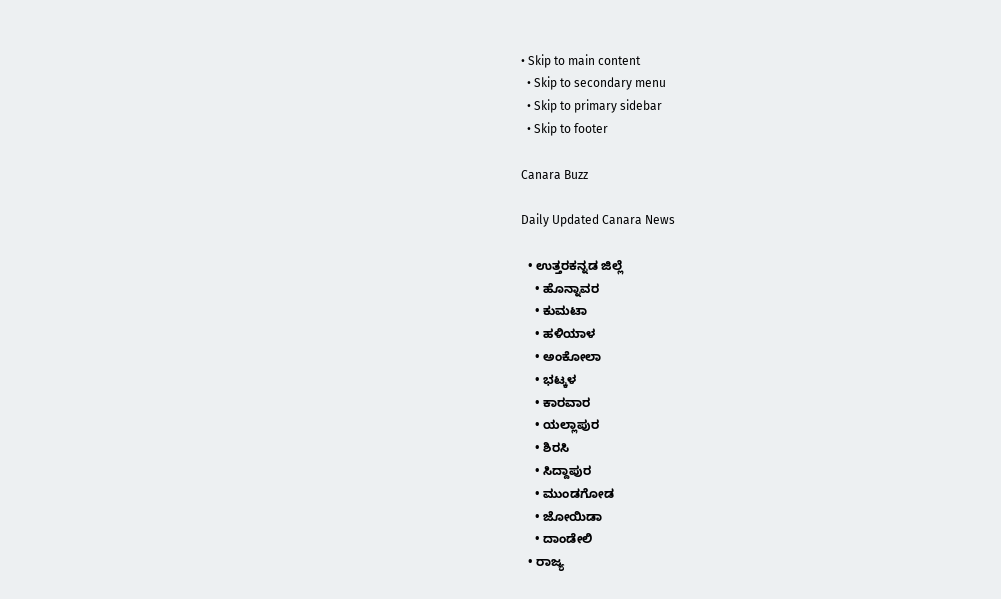• Skip to main content
  • Skip to secondary menu
  • Skip to primary sidebar
  • Skip to footer

Canara Buzz

Daily Updated Canara News

  • ಉತ್ತರಕನ್ನಡ ಜಿಲ್ಲೆ
    • ಹೊನ್ನಾವರ
    • ಕುಮಟಾ
    • ಹಳಿಯಾಳ
    • ಅಂಕೋಲಾ
    • ಭಟ್ಕಳ
    • ಕಾರವಾರ
    • ಯಲ್ಲಾಪುರ
    • ಶಿರಸಿ
    • ಸಿದ್ದಾಪುರ
    • ಮುಂಡಗೋಡ
    • ಜೋಯಿಡಾ
    • ದಾಂಡೇಲಿ
  • ರಾಜ್ಯ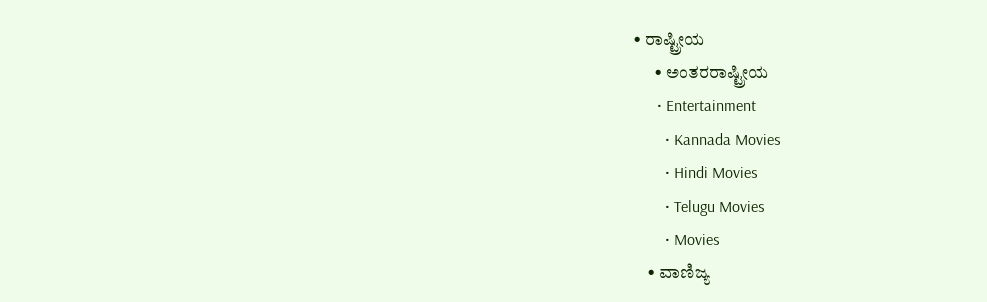• ರಾಷ್ಟ್ರೀಯ
      • ಅಂತರರಾಷ್ಟ್ರೀಯ
      • Entertainment
        • Kannada Movies
        • Hindi Movies
        • Telugu Movies
        • Movies
    • ವಾಣಿಜ್ಯ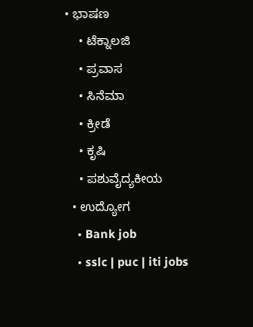• ಭಾಷಣ
    • ಟೆಕ್ನಾಲಜಿ
    • ಪ್ರವಾಸ
    • ಸಿನೆಮಾ
    • ಕ್ರೀಡೆ
    • ಕೃಷಿ
    • ಪಶುವೈದ್ಯಕೀಯ
  • ಉದ್ಯೋಗ
    • Bank job
    • sslc | puc | iti jobs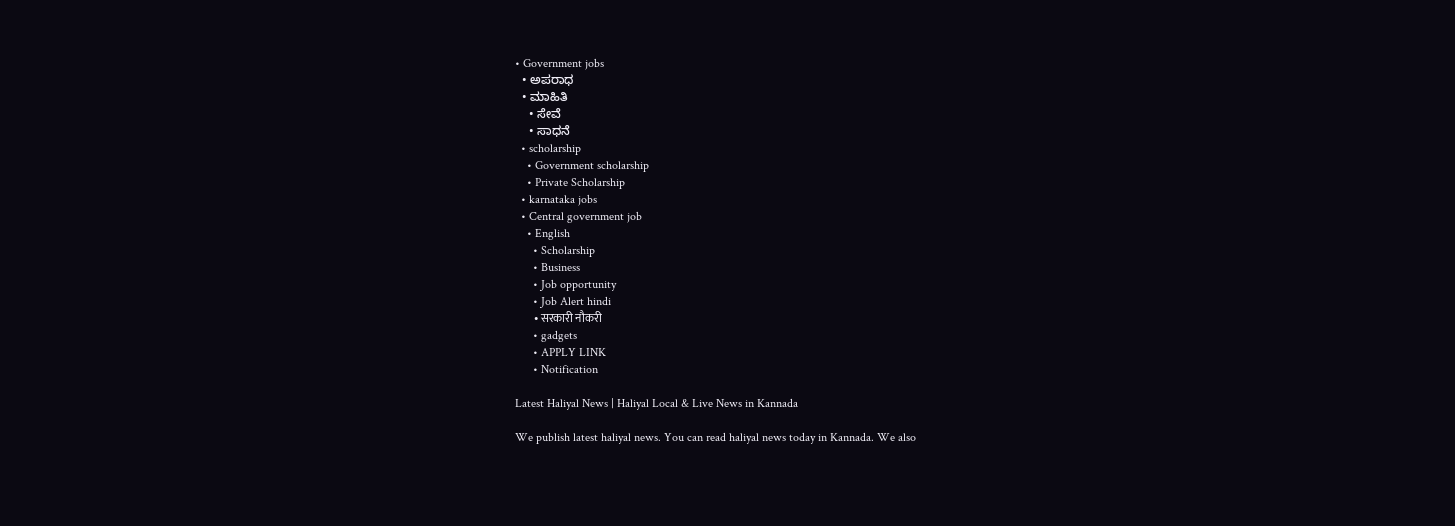• Government jobs
  • ಅಪರಾಧ
  • ಮಾಹಿತಿ
    • ಸೇವೆ
    • ಸಾಧನೆ
  • scholarship
    • Government scholarship
    • Private Scholarship
  • karnataka jobs
  • Central government job
    • English
      • Scholarship
      • Business
      • Job opportunity
      • Job Alert hindi
        • सरकारी नौकरी
      • gadgets
      • APPLY LINK
      • Notification

Latest Haliyal News | Haliyal Local & Live News in Kannada

We publish latest haliyal news. You can read haliyal news today in Kannada. We also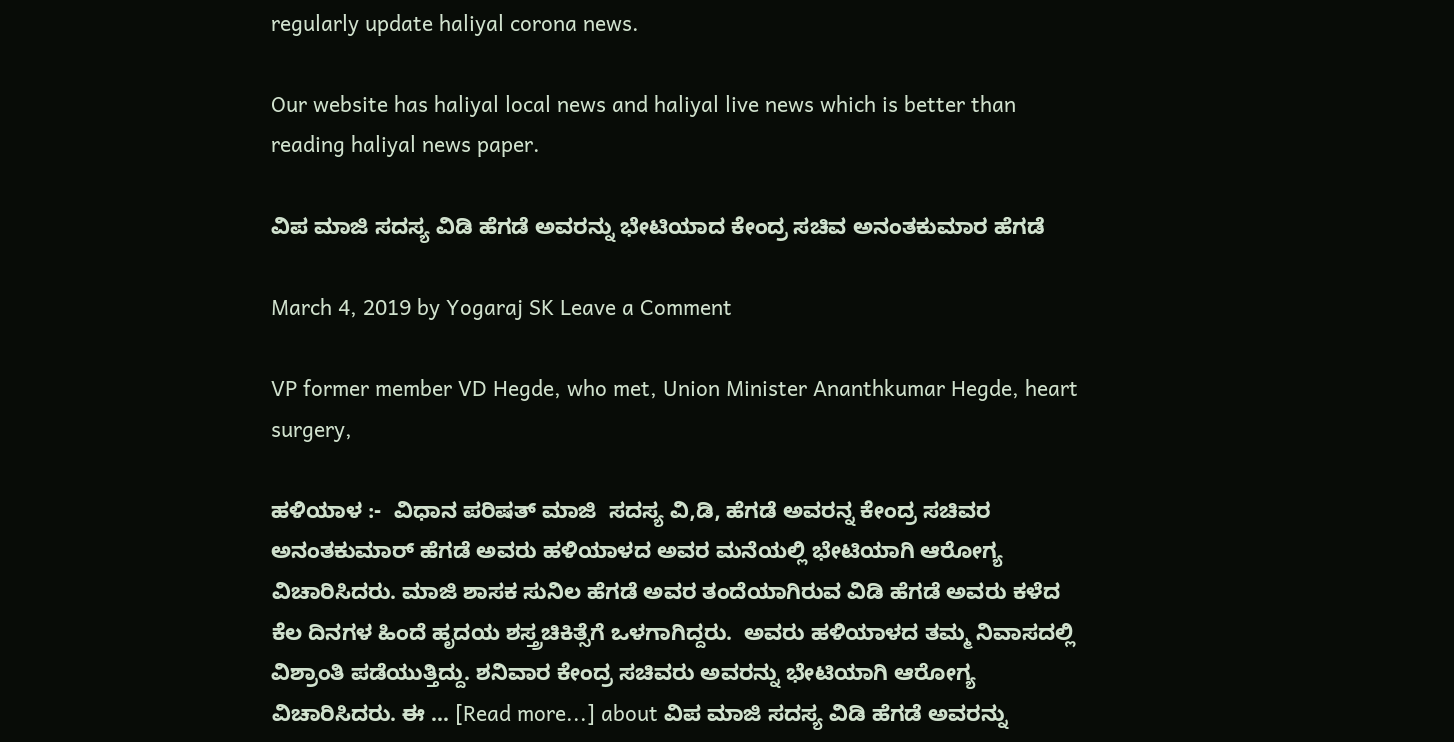regularly update haliyal corona news.

Our website has haliyal local news and haliyal live news which is better than reading haliyal news paper.

ವಿಪ ಮಾಜಿ‌ ಸದಸ್ಯ ವಿಡಿ ಹೆಗಡೆ ಅವರನ್ನು ಭೇಟಿಯಾದ ಕೇಂದ್ರ ಸಚಿವ ಅನಂತಕುಮಾರ ಹೆಗಡೆ

March 4, 2019 by Yogaraj SK Leave a Comment

VP former member VD Hegde, who met, Union Minister Ananthkumar Hegde, heart surgery,

ಹಳಿಯಾಳ :-  ವಿಧಾನ ಪರಿಷತ್ ಮಾಜಿ  ಸದಸ್ಯ ವಿ,ಡಿ, ಹೆಗಡೆ ಅವರನ್ನ ಕೇಂದ್ರ ಸಚಿವರ ಅನಂತಕುಮಾರ್ ಹೆಗಡೆ ಅವರು ಹಳಿಯಾಳದ ಅವರ ಮನೆಯಲ್ಲಿ ಭೇಟಿಯಾಗಿ ಆರೋಗ್ಯ ವಿಚಾರಿಸಿದರು. ಮಾಜಿ ಶಾಸಕ ಸುನಿಲ ಹೆಗಡೆ ಅವರ ತಂದೆಯಾಗಿರುವ ವಿಡಿ ಹೆಗಡೆ ಅವರು ಕಳೆದ ಕೆಲ ದಿನಗಳ ಹಿಂದೆ ಹೃದಯ ಶಸ್ತ್ರಚಿಕಿತ್ಸೆಗೆ ಒಳಗಾಗಿದ್ದರು.  ಅವರು ಹಳಿಯಾಳದ ತಮ್ಮ ನಿವಾಸದಲ್ಲಿ ವಿಶ್ರಾಂತಿ ಪಡೆಯುತ್ತಿದ್ದು. ಶನಿವಾರ ಕೇಂದ್ರ ಸಚಿವರು ಅವರನ್ನು ಭೇಟಿಯಾಗಿ ಆರೋಗ್ಯ ವಿಚಾರಿಸಿದರು. ಈ … [Read more...] about ವಿಪ ಮಾಜಿ‌ ಸದಸ್ಯ ವಿಡಿ ಹೆಗಡೆ ಅವರನ್ನು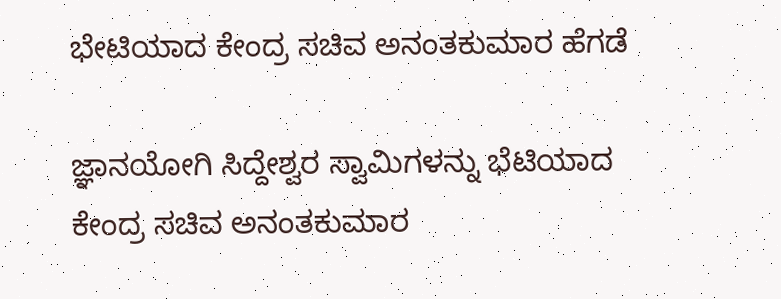ಭೇಟಿಯಾದ ಕೇಂದ್ರ ಸಚಿವ ಅನಂತಕುಮಾರ ಹೆಗಡೆ

ಜ್ಞಾನಯೋಗಿ ಸಿದ್ದೇಶ್ವರ ಸ್ವಾಮಿಗಳನ್ನು ಭೆಟಿಯಾದ ಕೇಂದ್ರ ಸಚಿವ ಅನಂತಕುಮಾರ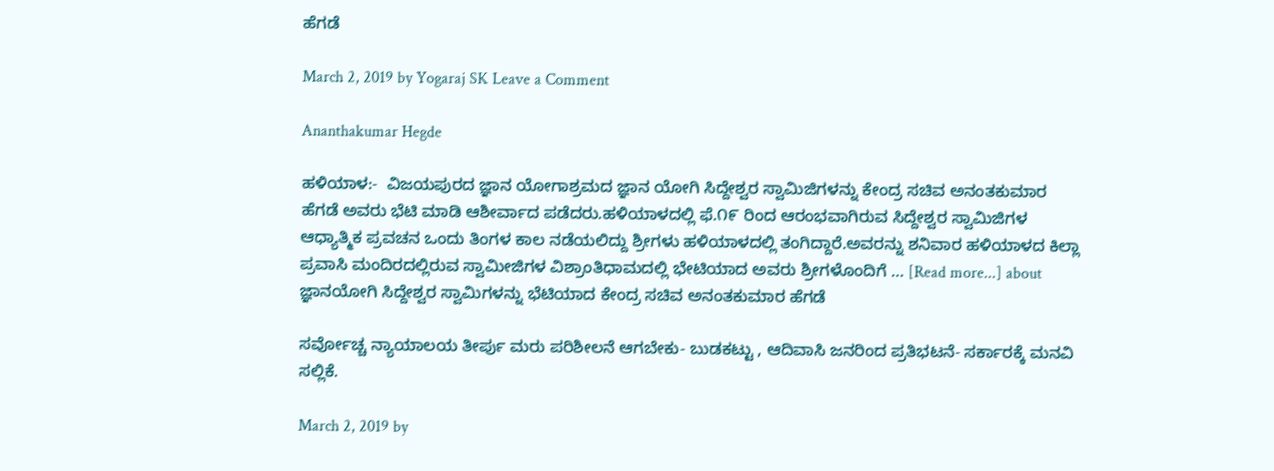ಹೆಗಡೆ

March 2, 2019 by Yogaraj SK Leave a Comment

Ananthakumar Hegde

ಹಳಿಯಾಳ:-  ವಿಜಯಪುರದ ಜ್ಞಾನ ಯೋಗಾಶ್ರಮದ ಜ್ಞಾನ ಯೋಗಿ ಸಿದ್ದೇಶ್ವರ ಸ್ವಾಮಿಜಿಗಳನ್ನು ಕೇಂದ್ರ ಸಚಿವ ಅನಂತಕುಮಾರ ಹೆಗಡೆ ಅವರು ಭೆಟಿ ಮಾಡಿ ಆಶೀರ್ವಾದ ಪಡೆದರು.ಹಳಿಯಾಳದಲ್ಲಿ ಫೆ.೧೯ ರಿಂದ ಆರಂಭವಾಗಿರುವ ಸಿದ್ದೇಶ್ವರ ಸ್ವಾಮಿಜಿಗಳ ಆಧ್ಯಾತ್ಮಿಕ ಪ್ರವಚನ ಒಂದು ತಿಂಗಳ ಕಾಲ ನಡೆಯಲಿದ್ದು ಶ್ರೀಗಳು ಹಳಿಯಾಳದಲ್ಲಿ ತಂಗಿದ್ದಾರೆ.ಅವರನ್ನು ಶನಿವಾರ ಹಳಿಯಾಳದ ಕಿಲ್ಲಾ ಪ್ರವಾಸಿ ಮಂದಿರದಲ್ಲಿರುವ ಸ್ವಾಮೀಜಿಗಳ ವಿಶ್ರಾಂತಿಧಾಮದಲ್ಲಿ ಭೇಟಿಯಾದ ಅವರು ಶ್ರೀಗಳೊಂದಿಗೆ … [Read more...] about ಜ್ಞಾನಯೋಗಿ ಸಿದ್ದೇಶ್ವರ ಸ್ವಾಮಿಗಳನ್ನು ಭೆಟಿಯಾದ ಕೇಂದ್ರ ಸಚಿವ ಅನಂತಕುಮಾರ ಹೆಗಡೆ

ಸರ್ವೋಚ್ಚ ನ್ಯಾಯಾಲಯ ತೀರ್ಪು ಮರು ಪರಿಶೀಲನೆ ಆಗಬೇಕು- ಬುಡಕಟ್ಟು , ಆದಿವಾಸಿ ಜನರಿಂದ ಪ್ರತಿಭಟನೆ- ಸರ್ಕಾರಕ್ಕೆ ಮನವಿ ಸಲ್ಲಿಕೆ.

March 2, 2019 by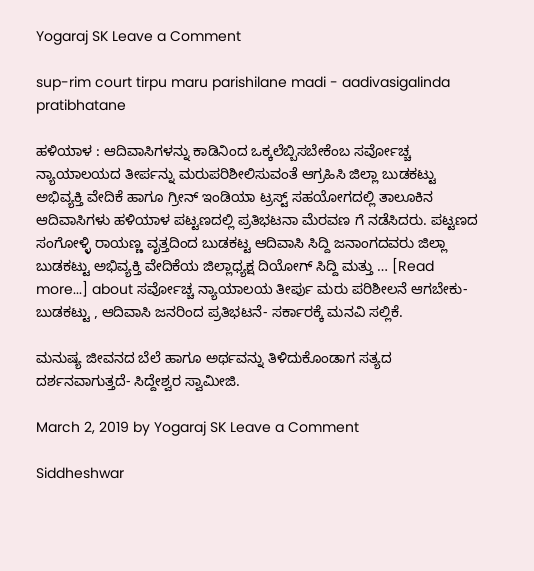Yogaraj SK Leave a Comment

sup-rim court tirpu maru parishilane madi - aadivasigalinda pratibhatane

ಹಳಿಯಾಳ : ಆದಿವಾಸಿಗಳನ್ನು ಕಾಡಿನಿಂದ ಒಕ್ಕಲೆಬ್ಬಿಸಬೇಕೆಂಬ ಸರ್ವೋಚ್ಚ ನ್ಯಾಯಾಲಯದ ತೀರ್ಪನ್ನು ಮರುಪರಿಶೀಲಿಸುವಂತೆ ಆಗ್ರಹಿಸಿ ಜಿಲ್ಲಾ ಬುಡಕಟ್ಟು ಅಭಿವ್ಯಕ್ತಿ ವೇದಿಕೆ ಹಾಗೂ ಗ್ರೀನ್ ಇಂಡಿಯಾ ಟ್ರಸ್ಟ್ ಸಹಯೋಗದಲ್ಲಿ ತಾಲೂಕಿನ ಆದಿವಾಸಿಗಳು ಹಳಿಯಾಳ ಪಟ್ಟಣದಲ್ಲಿ ಪ್ರತಿಭಟನಾ ಮೆರವಣ ಗೆ ನಡೆಸಿದರು. ಪಟ್ಟಣದ ಸಂಗೋಳ್ಳಿ ರಾಯಣ್ಣ ವೃತ್ತದಿಂದ ಬುಡಕಟ್ಟ ಆದಿವಾಸಿ ಸಿದ್ದಿ ಜನಾಂಗದವರು ಜಿಲ್ಲಾ ಬುಡಕಟ್ಟು ಅಭಿವ್ಯಕ್ತಿ ವೇದಿಕೆಯ ಜಿಲ್ಲಾಧ್ಯಕ್ಷ ದಿಯೋಗ್ ಸಿದ್ದಿ ಮತ್ತು … [Read more...] about ಸರ್ವೋಚ್ಚ ನ್ಯಾಯಾಲಯ ತೀರ್ಪು ಮರು ಪರಿಶೀಲನೆ ಆಗಬೇಕು- ಬುಡಕಟ್ಟು , ಆದಿವಾಸಿ ಜನರಿಂದ ಪ್ರತಿಭಟನೆ- ಸರ್ಕಾರಕ್ಕೆ ಮನವಿ ಸಲ್ಲಿಕೆ.

ಮನುಷ್ಯ ಜೀವನದ ಬೆಲೆ ಹಾಗೂ ಅರ್ಥವನ್ನು ತಿಳಿದುಕೊಂಡಾಗ ಸತ್ಯದ ದರ್ಶನವಾಗುತ್ತದೆ‌- ಸಿದ್ದೇಶ್ವರ ಸ್ವಾಮೀಜಿ.

March 2, 2019 by Yogaraj SK Leave a Comment

Siddheshwar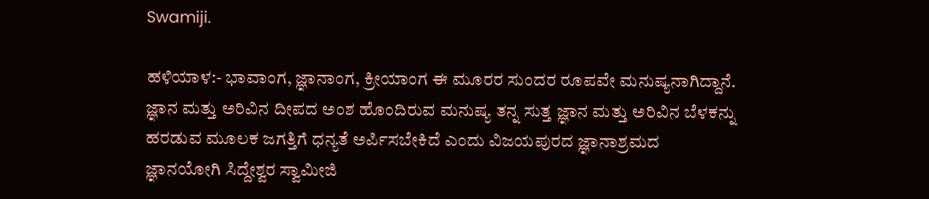Swamiji.

ಹಳಿಯಾಳ:- ಭಾವಾಂಗ, ಜ್ಞಾನಾಂಗ, ಕ್ರೀಯಾಂಗ ಈ ಮೂರರ ಸುಂದರ ರೂಪವೇ ಮನುಷ್ಯನಾಗಿದ್ದಾನೆ. ಜ್ಞಾನ ಮತ್ತು ಅರಿವಿನ ದೀಪದ ಅಂಶ ಹೊಂದಿರುವ ಮನುಷ್ಯ ತನ್ನ ಸುತ್ತ ಜ್ಞಾನ ಮತ್ತು ಅರಿವಿನ ಬೆಳಕನ್ನು ಹರಡುವ ಮೂಲಕ ಜಗತ್ತಿಗೆ ಧನ್ಯತೆ ಅರ್ಪಿಸಬೇಕಿದೆ ಎಂದು ವಿಜಯಪುರದ ಜ್ಞಾನಾಶ್ರಮದ ಜ್ಞಾನಯೋಗಿ ಸಿದ್ದೇಶ್ವರ ಸ್ವಾಮೀಜಿ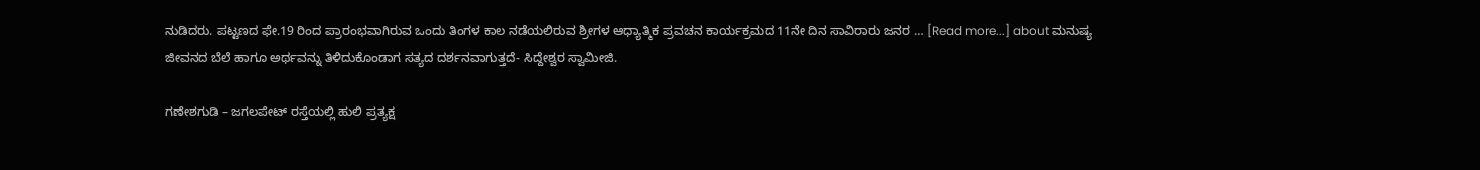ನುಡಿದರು. ಪಟ್ಟಣದ ಫೇ.19 ರಿಂದ ಪ್ರಾರಂಭವಾಗಿರುವ ಒಂದು ತಿಂಗಳ ಕಾಲ ನಡೆಯಲಿರುವ ಶ್ರೀಗಳ ಆಧ್ಯಾತ್ಮಿಕ ಪ್ರವಚನ ಕಾರ್ಯಕ್ರಮದ 11ನೇ ದಿನ ಸಾವಿರಾರು ಜನರ … [Read more...] about ಮನುಷ್ಯ ಜೀವನದ ಬೆಲೆ ಹಾಗೂ ಅರ್ಥವನ್ನು ತಿಳಿದುಕೊಂಡಾಗ ಸತ್ಯದ ದರ್ಶನವಾಗುತ್ತದೆ‌- ಸಿದ್ದೇಶ್ವರ ಸ್ವಾಮೀಜಿ.

ಗಣೇಶಗುಡಿ – ಜಗಲಪೇಟ್ ರಸ್ತೆಯಲ್ಲಿ ಹುಲಿ ಪ್ರತ್ಯಕ್ಷ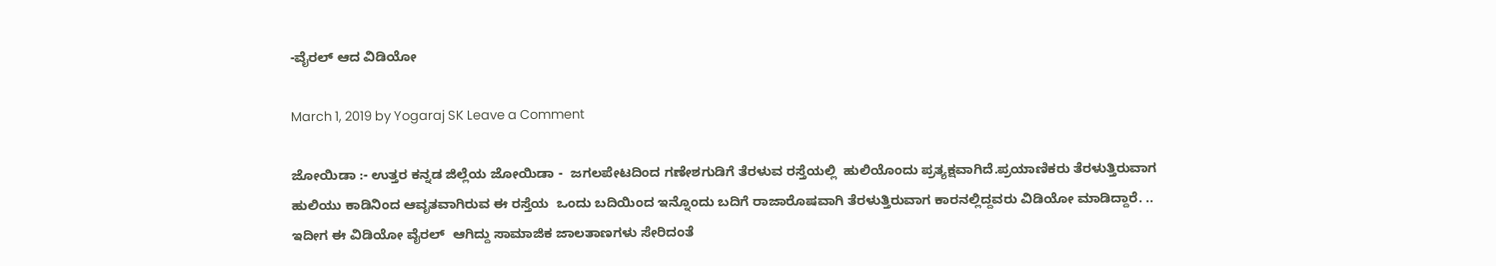-ವೈರಲ್ ಆದ ವಿಡಿಯೋ

March 1, 2019 by Yogaraj SK Leave a Comment

ಜೋಯಿಡಾ :- ಉತ್ತರ ಕನ್ನಡ ಜಿಲ್ಲೆಯ ಜೋಯಿಡಾ -  ಜಗಲಪೇಟದಿಂದ ಗಣೇಶಗುಡಿಗೆ ತೆರಳುವ ರಸ್ತೆಯಲ್ಲಿ  ಹುಲಿಯೊಂದು ಪ್ರತ್ಯಕ್ಷವಾಗಿದೆ.ಪ್ರಯಾಣಿಕರು ತೆರಳುತ್ತಿರುವಾಗ ಹುಲಿಯು ಕಾಡಿನಿಂದ ಆವೃತವಾಗಿರುವ ಈ ರಸ್ತೆಯ  ಒಂದು ಬದಿಯಿಂದ ಇನ್ನೊಂದು ಬದಿಗೆ ರಾಜಾರೊಷವಾಗಿ ತೆರಳುತ್ತಿರುವಾಗ ಕಾರನಲ್ಲಿದ್ದವರು ವಿಡಿಯೋ ಮಾಡಿದ್ದಾರೆ. .. ಇದೀಗ ಈ ವಿಡಿಯೋ ವೈರಲ್  ಆಗಿದ್ದು ಸಾಮಾಜಿಕ ಜಾಲತಾಣಗಳು ಸೇರಿದಂತೆ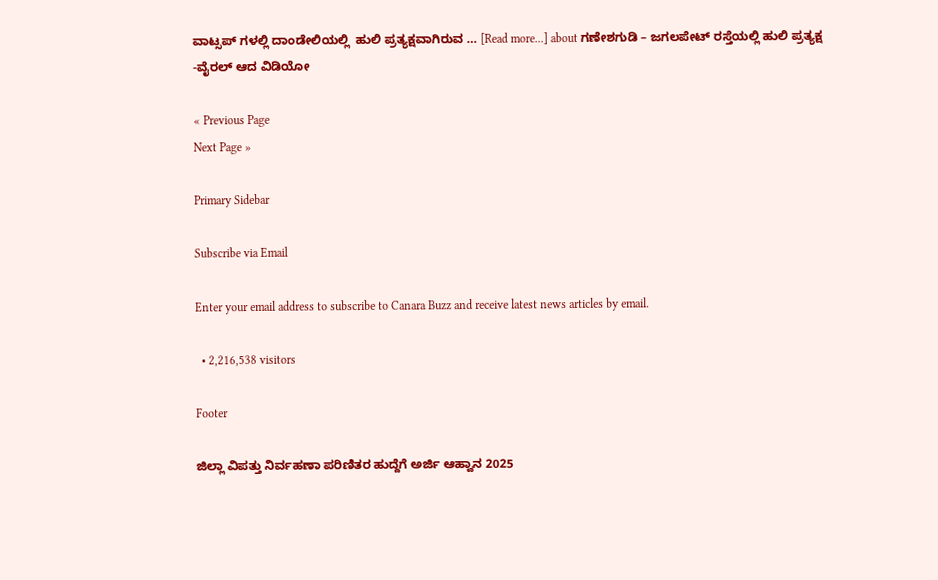ವಾಟ್ಸಪ್ ಗಳಲ್ಲಿ ದಾಂಡೇಲಿಯಲ್ಲಿ  ಹುಲಿ ಪ್ರತ್ಯಕ್ಷವಾಗಿರುವ … [Read more...] about ಗಣೇಶಗುಡಿ – ಜಗಲಪೇಟ್ ರಸ್ತೆಯಲ್ಲಿ ಹುಲಿ ಪ್ರತ್ಯಕ್ಷ -ವೈರಲ್ ಆದ ವಿಡಿಯೋ

« Previous Page
Next Page »

Primary Sidebar

Subscribe via Email

Enter your email address to subscribe to Canara Buzz and receive latest news articles by email.

  • 2,216,538 visitors

Footer

ಜಿಲ್ಲಾ ವಿಪತ್ತು ನಿರ್ವಹಣಾ ಪರಿಣಿತರ ಹುದ್ದೆಗೆ ಅರ್ಜಿ ಆಹ್ವಾನ 2025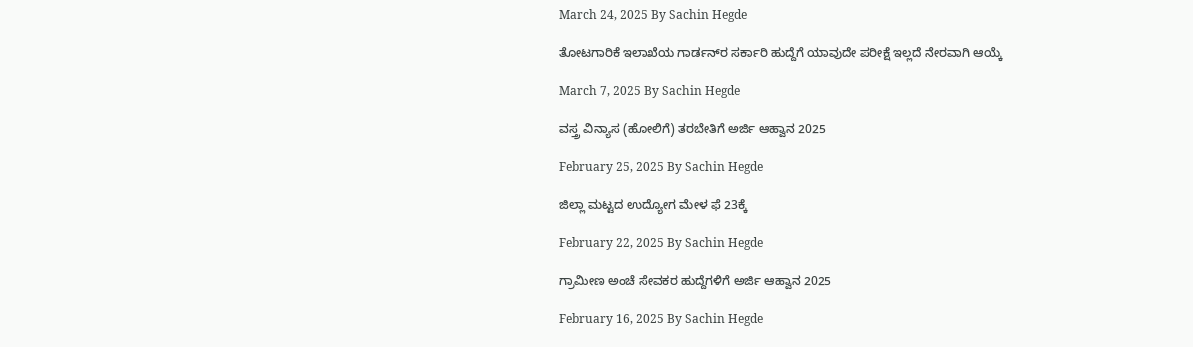March 24, 2025 By Sachin Hegde

ತೋಟಗಾರಿಕೆ ಇಲಾಖೆಯ ಗಾರ್ಡನ್‌ರ ಸರ್ಕಾರಿ ಹುದ್ದೆಗೆ ಯಾವುದೇ ಪರೀಕ್ಷೆ ಇಲ್ಲದೆ ನೇರವಾಗಿ ಆಯ್ಕೆ

March 7, 2025 By Sachin Hegde

ವಸ್ತ್ರ ವಿನ್ಯಾಸ (ಹೋಲಿಗೆ) ತರಬೇತಿಗೆ ಅರ್ಜಿ ಆಹ್ವಾನ 2025

February 25, 2025 By Sachin Hegde

ಜಿಲ್ಲಾ ಮಟ್ಟದ ಉದ್ಯೋಗ ಮೇಳ ಫೆ 23ಕ್ಕೆ

February 22, 2025 By Sachin Hegde

ಗ್ರಾಮೀಣ ಅಂಚೆ ಸೇವಕರ ಹುದ್ದೆಗಳಿಗೆ ಅರ್ಜಿ ಆಹ್ವಾನ 2025

February 16, 2025 By Sachin Hegde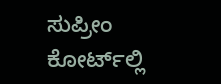ಸುಪ್ರೀಂ ಕೋರ್ಟ್‌ಲ್ಲಿ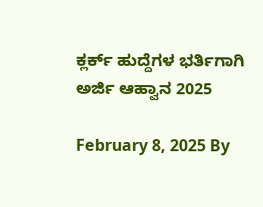ಕ್ಲರ್ಕ್ ಹುದ್ದೆಗಳ ಭರ್ತಿಗಾಗಿ ಅರ್ಜಿ ಆಹ್ವಾನ 2025

February 8, 2025 By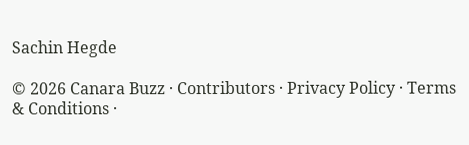Sachin Hegde

© 2026 Canara Buzz · Contributors · Privacy Policy · Terms & Conditions ·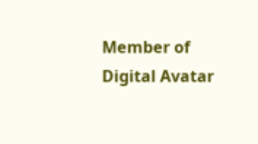Member of Digital Avatar